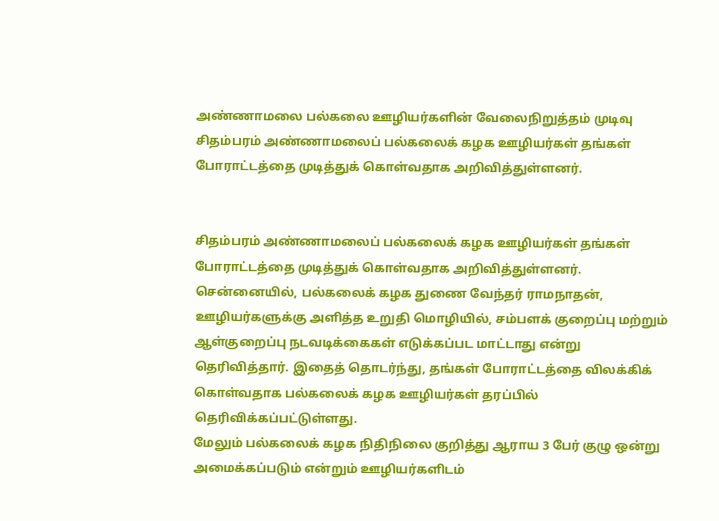அண்ணாமலை பல்கலை ஊழியர்களின் வேலைநிறுத்தம் முடிவு
சிதம்பரம் அண்ணாமலைப் பல்கலைக் கழக ஊழியர்கள் தங்கள் போராட்டத்தை முடித்துக் கொள்வதாக அறிவித்துள்ளனர்.


சிதம்பரம் அண்ணாமலைப் பல்கலைக் கழக ஊழியர்கள் தங்கள் போராட்டத்தை முடித்துக் கொள்வதாக அறிவித்துள்ளனர்.
சென்னையில், பல்கலைக் கழக துணை வேந்தர் ராமநாதன், ஊழியர்களுக்கு அளித்த உறுதி மொழியில், சம்பளக் குறைப்பு மற்றும் ஆள்குறைப்பு நடவடிக்கைகள் எடுக்கப்பட மாட்டாது என்று தெரிவித்தார். இதைத் தொடர்ந்து, தங்கள் போராட்டத்தை விலக்கிக் கொள்வதாக பல்கலைக் கழக ஊழியர்கள் தரப்பில் தெரிவிக்கப்பட்டுள்ளது.
மேலும் பல்கலைக் கழக நிதிநிலை குறித்து ஆராய 3 பேர் குழு ஒன்று அமைக்கப்படும் என்றும் ஊழியர்களிடம்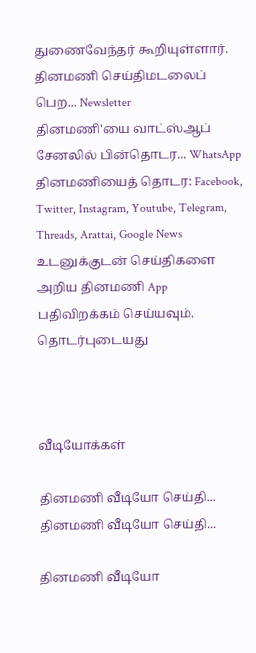துணைவேந்தர் கூறியுள்ளார்.
தினமணி செய்திமடலைப் பெற... Newsletter
தினமணி'யை வாட்ஸ்ஆப் சேனலில் பின்தொடர... WhatsApp
தினமணியைத் தொடர: Facebook, Twitter, Instagram, Youtube, Telegram, Threads, Arattai, Google News
உடனுக்குடன் செய்திகளை அறிய தினமணி App பதிவிறக்கம் செய்யவும்.
தொடர்புடையது



வீடியோக்கள்

தினமணி வீடியோ செய்தி...
தினமணி வீடியோ செய்தி...

தினமணி வீடியோ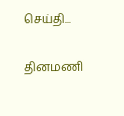செய்தி...

தினமணி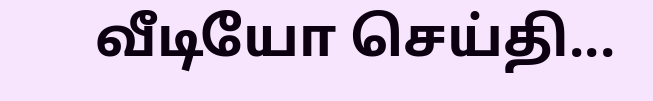வீடியோ செய்தி...